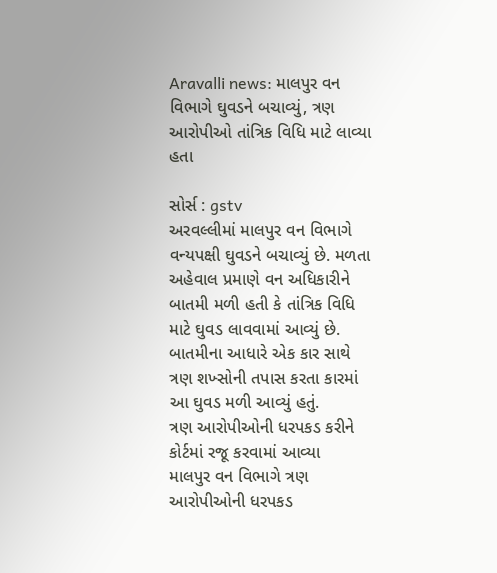Aravalli news: માલપુર વન વિભાગે ઘુવડને બચાવ્યું, ત્રણ આરોપીઓ તાંત્રિક વિધિ માટે લાવ્યા હતા

સોર્સ : gstv
અરવલ્લીમાં માલપુર વન વિભાગે વન્યપક્ષી ઘુવડને બચાવ્યું છે. મળતા અહેવાલ પ્રમાણે વન અધિકારીને બાતમી મળી હતી કે તાંત્રિક વિધિ માટે ઘુવડ લાવવામાં આવ્યું છે. બાતમીના આધારે એક કાર સાથે ત્રણ શખ્સોની તપાસ કરતા કારમાં આ ઘુવડ મળી આવ્યું હતું.
ત્રણ આરોપીઓની ધરપકડ કરીને કોર્ટમાં રજૂ કરવામાં આવ્યા
માલપુર વન વિભાગે ત્રણ આરોપીઓની ધરપકડ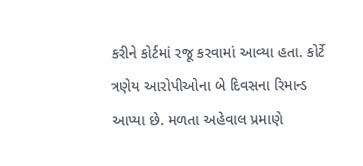કરીને કોર્ટમાં રજૂ કરવામાં આવ્યા હતા. કોર્ટે ત્રણેય આરોપીઓના બે દિવસના રિમાન્ડ આપ્યા છે. મળતા અહેવાલ પ્રમાણે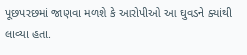પૂછપરછમાં જાણવા મળશે કે આરોપીઓ આ ઘુવડને ક્યાંથી લાવ્યા હતા.